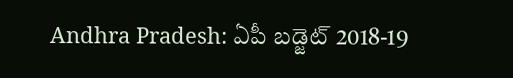Andhra Pradesh: ఏపీ బడ్జెట్ 2018-19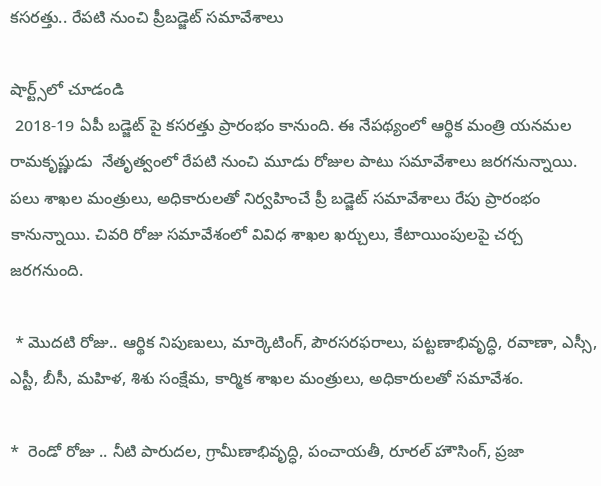కసరత్తు.. రేపటి నుంచి ప్రీబడ్జెట్ సమావేశాలు

షార్ట్స్‌లో చూడండి
 2018-19 ఏపీ బడ్జెట్ పై కసరత్తు ప్రారంభం కానుంది. ఈ నేపథ్యంలో ఆర్థిక మంత్రి యనమల రామకృష్ణుడు  నేతృత్వంలో రేపటి నుంచి మూడు రోజుల పాటు సమావేశాలు జరగనున్నాయి. పలు శాఖల మంత్రులు, అధికారులతో నిర్వహించే ప్రీ బడ్జెట్ సమావేశాలు రేపు ప్రారంభం కానున్నాయి. చివరి రోజు సమావేశంలో వివిధ శాఖల ఖర్చులు, కేటాయింపులపై చర్చ జరగనుంది.

 * మొదటి రోజు.. ఆర్థిక నిపుణులు, మార్కెటింగ్, పౌరసరఫరాలు, పట్టణాభివృద్ధి, రవాణా, ఎస్సీ, ఎస్టీ, బీసీ, మహిళ, శిశు సంక్షేమ, కార్మిక శాఖల మంత్రులు, అధికారులతో సమావేశం.

*  రెండో రోజు .. నీటి పారుదల, గ్రామీణాభివృద్ధి, పంచాయతీ, రూరల్ హౌసింగ్, ప్రజా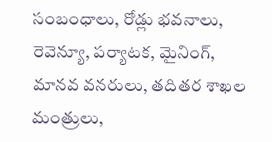సంబంధాలు, రోడ్లు భవనాలు, రెవెన్యూ, పర్యాటక, మైనింగ్, మానవ వనరులు, తదితర శాఖల మంత్రులు,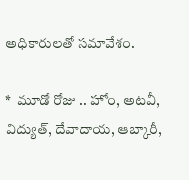అధికారులతో సమావేశం.

*  మూడో రోజు .. హోం, అటవీ, విద్యుత్, దేవాదాయ, ఆబ్కారీ,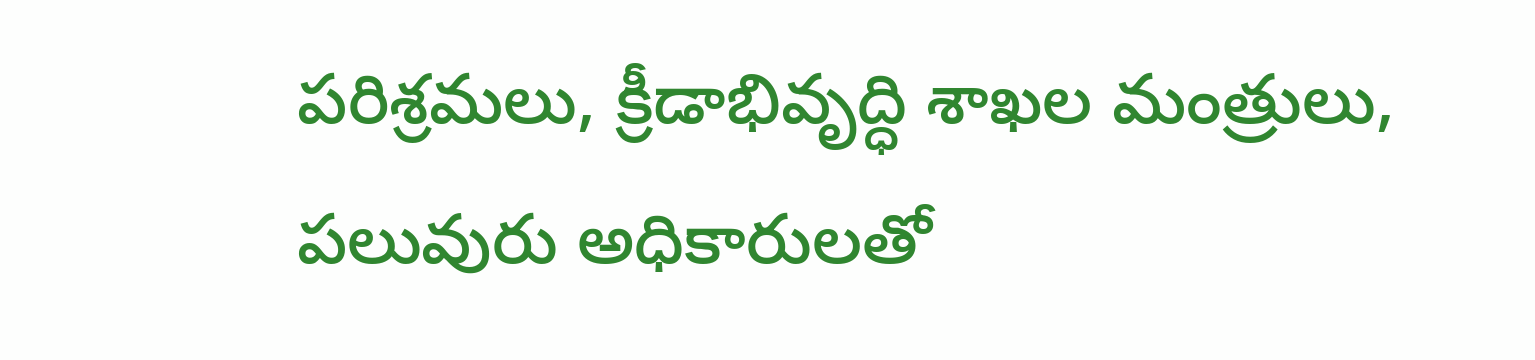పరిశ్రమలు, క్రీడాభివృద్ధి శాఖల మంత్రులు, పలువురు అధికారులతో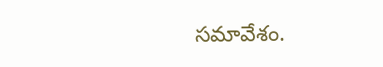సమావేశం.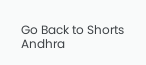Go Back to Shorts
Andhra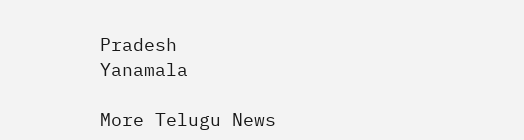Pradesh
Yanamala

More Telugu News